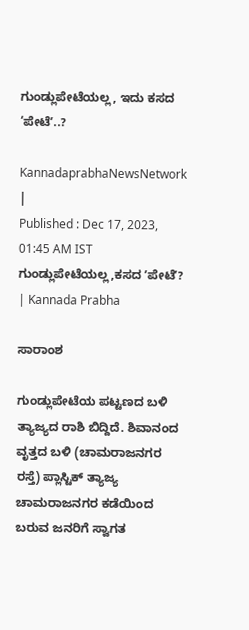ಗುಂಡ್ಲುಪೇಟೆಯಲ್ಲ, ಇದು ಕಸದ ‘ಪೇಟೆʼ..?

KannadaprabhaNewsNetwork |
Published : Dec 17, 2023, 01:45 AM IST
ಗುಂಡ್ಲುಪೇಟೆಯಲ್ಲ,ಕಸದ ʼಪೇಟೆʼ? | Kannada Prabha

ಸಾರಾಂಶ

ಗುಂಡ್ಲುಪೇಟೆಯ ಪಟ್ಟಣದ ಬಳಿ ತ್ಯಾಜ್ಯದ ರಾಶಿ ಬಿದ್ದಿದೆ. ಶಿವಾನಂದ ವೃತ್ತದ ಬಳಿ (ಚಾಮರಾಜನಗರ ರಸ್ತೆ) ಪ್ಲಾಸ್ಟಿಕ್‌ ತ್ಯಾಜ್ಯ ಚಾಮರಾಜನಗರ ಕಡೆಯಿಂದ ಬರುವ ಜನರಿಗೆ ಸ್ವಾಗತ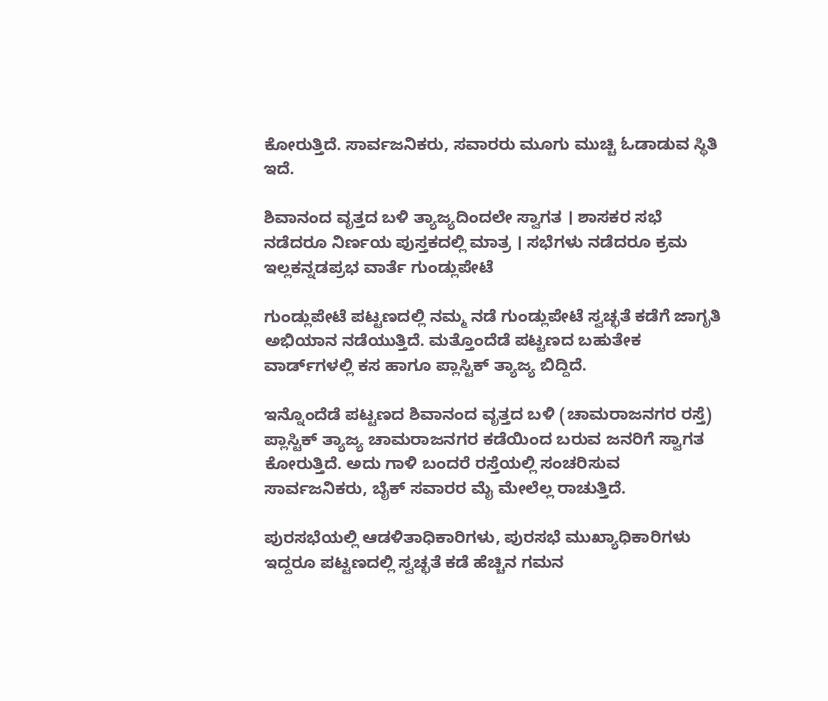ಕೋರುತ್ತಿದೆ. ಸಾರ್ವಜನಿಕರು, ಸವಾರರು ಮೂಗು ಮುಚ್ಚಿ ಓಡಾಡುವ ಸ್ಥಿತಿ ಇದೆ.

ಶಿವಾನಂದ ವೃತ್ತದ ಬಳಿ ತ್ಯಾಜ್ಯದಿಂದಲೇ ಸ್ವಾಗತ । ಶಾಸಕರ ಸಭೆ ನಡೆದರೂ ನಿರ್ಣಯ ಪುಸ್ತಕದಲ್ಲಿ ಮಾತ್ರ । ಸಭೆಗಳು ನಡೆದರೂ ಕ್ರಮ ಇಲ್ಲಕನ್ನಡಪ್ರಭ ವಾರ್ತೆ ಗುಂಡ್ಲುಪೇಟೆ

ಗುಂಡ್ಲುಪೇಟೆ ಪಟ್ಟಣದಲ್ಲಿ ನಮ್ಮ ನಡೆ ಗುಂಡ್ಲುಪೇಟೆ ಸ್ವಚ್ಛತೆ ಕಡೆಗೆ ಜಾಗೃತಿ ಅಭಿಯಾನ ನಡೆಯುತ್ತಿದೆ. ಮತ್ತೊಂದೆಡೆ ಪಟ್ಟಣದ ಬಹುತೇಕ ವಾರ್ಡ್‌ಗಳಲ್ಲಿ ಕಸ ಹಾಗೂ ಪ್ಲಾಸ್ಟಿಕ್‌ ತ್ಯಾಜ್ಯ ಬಿದ್ದಿದೆ.

ಇನ್ನೊಂದೆಡೆ ಪಟ್ಟಣದ ಶಿವಾನಂದ ವೃತ್ತದ ಬಳಿ (ಚಾಮರಾಜನಗರ ರಸ್ತೆ) ಪ್ಲಾಸ್ಟಿಕ್‌ ತ್ಯಾಜ್ಯ ಚಾಮರಾಜನಗರ ಕಡೆಯಿಂದ ಬರುವ ಜನರಿಗೆ ಸ್ವಾಗತ ಕೋರುತ್ತಿದೆ. ಅದು ಗಾಳಿ ಬಂದರೆ ರಸ್ತೆಯಲ್ಲಿ ಸಂಚರಿಸುವ ಸಾರ್ವಜನಿಕರು, ಬೈಕ್‌ ಸವಾರರ ಮೈ ಮೇಲೆಲ್ಲ ರಾಚುತ್ತಿದೆ.

ಪುರಸಭೆಯಲ್ಲಿ ಆಡಳಿತಾಧಿಕಾರಿಗಳು, ಪುರಸಭೆ ಮುಖ್ಯಾಧಿಕಾರಿಗಳು ಇದ್ದರೂ ಪಟ್ಟಣದಲ್ಲಿ ಸ್ವಚ್ಛತೆ ಕಡೆ ಹೆಚ್ಚಿನ ಗಮನ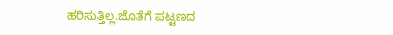ಹರಿಸುತ್ತಿಲ್ಲ.ಜೊತೆಗೆ ಪಟ್ಟಣದ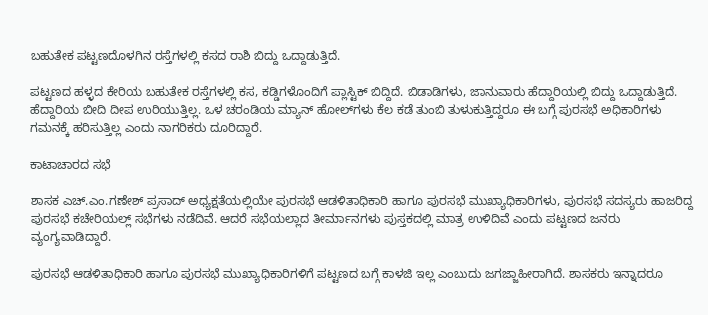ಬಹುತೇಕ ಪಟ್ಟಣದೊಳಗಿನ ರಸ್ತೆಗಳಲ್ಲಿ ಕಸದ ರಾಶಿ ಬಿದ್ದು ಒದ್ದಾಡುತ್ತಿದೆ.

ಪಟ್ಟಣದ ಹಳ್ಳದ ಕೇರಿಯ ಬಹುತೇಕ ರಸ್ತೆಗಳಲ್ಲಿ ಕಸ, ಕಡ್ಡಿಗಳೊಂದಿಗೆ ಪ್ಲಾಸ್ಟಿಕ್‌ ಬಿದ್ದಿದೆ. ಬಿಡಾಡಿಗಳು, ಜಾನುವಾರು ಹೆದ್ದಾರಿಯಲ್ಲಿ ಬಿದ್ದು ಒದ್ದಾಡುತ್ತಿದೆ. ಹೆದ್ದಾರಿಯ ಬೀದಿ ದೀಪ ಉರಿಯುತ್ತಿಲ್ಲ. ಒಳ ಚರಂಡಿಯ ಮ್ಯಾನ್‌ ಹೋಲ್‌ಗಳು ಕೆಲ ಕಡೆ ತುಂಬಿ ತುಳುಕುತ್ತಿದ್ದರೂ ಈ ಬಗ್ಗೆ ಪುರಸಭೆ ಅಧಿಕಾರಿಗಳು ಗಮನಕ್ಕೆ ಹರಿಸುತ್ತಿಲ್ಲ ಎಂದು ನಾಗರಿಕರು ದೂರಿದ್ದಾರೆ.

ಕಾಟಾಚಾರದ ಸಭೆ

ಶಾಸಕ ಎಚ್.ಎಂ.ಗಣೇಶ್‌ ಪ್ರಸಾದ್‌ ಅಧ್ಯಕ್ಷತೆಯಲ್ಲಿಯೇ ಪುರಸಭೆ ಆಡಳಿತಾಧಿಕಾರಿ ಹಾಗೂ ಪುರಸಭೆ ಮುಖ್ಯಾಧಿಕಾರಿಗಳು, ಪುರಸಭೆ ಸದಸ್ಯರು ಹಾಜರಿದ್ದ ಪುರಸಭೆ ಕಚೇರಿಯಲ್ಲ್‌ ಸಭೆಗಳು ನಡೆದಿವೆ. ಆದರೆ ಸಭೆಯಲ್ಲಾದ ತೀರ್ಮಾನಗಳು ಪುಸ್ತಕದಲ್ಲಿ ಮಾತ್ರ ಉಳಿದಿವೆ ಎಂದು ಪಟ್ಟಣದ ಜನರು ವ್ಯಂಗ್ಯವಾಡಿದ್ದಾರೆ.

ಪುರಸಭೆ ಆಡಳಿತಾಧಿಕಾರಿ ಹಾಗೂ ಪುರಸಭೆ ಮುಖ್ಯಾಧಿಕಾರಿಗಳಿಗೆ ಪಟ್ಟಣದ ಬಗ್ಗೆ ಕಾಳಜಿ ಇಲ್ಲ ಎಂಬುದು ಜಗಜ್ಜಾಹೀರಾಗಿದೆ. ಶಾಸಕರು ಇನ್ನಾದರೂ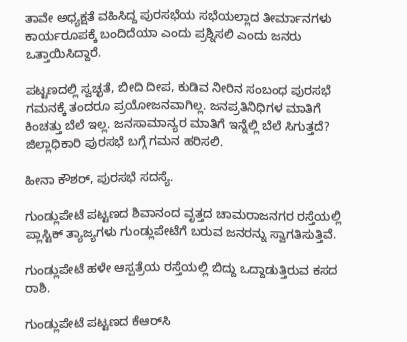ತಾವೇ ಅಧ್ಯಕ್ಷತೆ ವಹಿಸಿದ್ದ ಪುರಸಭೆಯ ಸಭೆಯಲ್ಲಾದ ತೀರ್ಮಾನಗಳು ಕಾರ್ಯರೂಪಕ್ಕೆ ಬಂದಿದೆಯಾ ಎಂದು ಪ್ರಶ್ನಿಸಲಿ ಎಂದು ಜನರು ಒತ್ತಾಯಿಸಿದ್ದಾರೆ.

ಪಟ್ಟಣದಲ್ಲಿ ಸ್ವಚ್ಛತೆ, ಬೀದಿ ದೀಪ, ಕುಡಿವ ನೀರಿನ ಸಂಬಂಧ ಪುರಸಭೆ ಗಮನಕ್ಕೆ ತಂದರೂ ಪ್ರಯೋಜನವಾಗಿಲ್ಲ. ಜನಪ್ರತಿನಿಧಿಗಳ ಮಾತಿಗೆ ಕಿಂಚತ್ತು ಬೆಲೆ ಇಲ್ಲ. ಜನಸಾಮಾನ್ಯರ ಮಾತಿಗೆ ಇನ್ನೆಲ್ಲಿ ಬೆಲೆ ಸಿಗುತ್ತದೆ? ಜಿಲ್ಲಾಧಿಕಾರಿ ಪುರಸಭೆ ಬಗ್ಗೆ ಗಮನ ಹರಿಸಲಿ.

ಹೀನಾ ಕೌಶರ್‌, ಪುರಸಭೆ ಸದಸ್ಯೆ.

ಗುಂಡ್ಲುಪೇಟೆ ಪಟ್ಟಣದ ಶಿವಾನಂದ ವೃತ್ತದ ಚಾಮರಾಜನಗರ ರಸ್ತೆಯಲ್ಲಿ ಪ್ಲಾಸ್ಟಿಕ್‌ ತ್ಯಾಜ್ಯಗಳು ಗುಂಡ್ಲುಪೇಟೆಗೆ ಬರುವ ಜನರನ್ನು ಸ್ವಾಗತಿಸುತ್ತಿವೆ.

ಗುಂಡ್ಲುಪೇಟೆ ಹಳೇ ಆಸ್ಪತ್ರೆಯ ರಸ್ತೆಯಲ್ಲಿ ಬಿದ್ದು ಒದ್ದಾಡುತ್ತಿರುವ ಕಸದ ರಾಶಿ.

ಗುಂಡ್ಲುಪೇಟೆ ಪಟ್ಟಣದ ಕೆಆರ್‌ಸಿ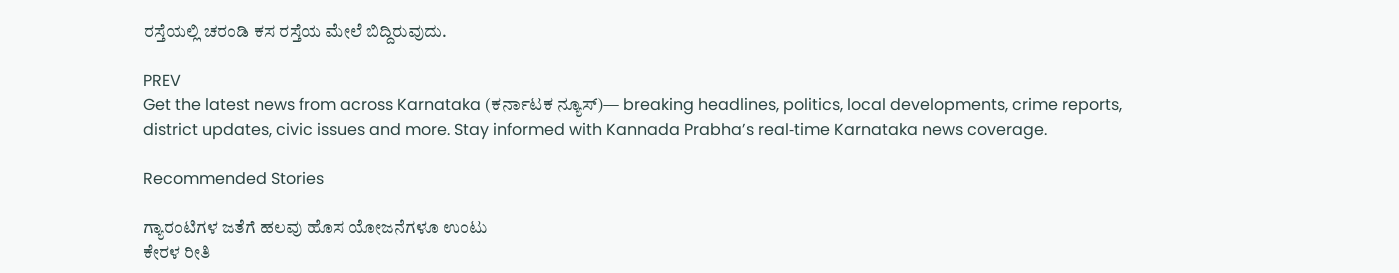ರಸ್ತೆಯಲ್ಲಿ ಚರಂಡಿ ಕಸ ರಸ್ತೆಯ ಮೇಲೆ ಬಿದ್ದಿರುವುದು.

PREV
Get the latest news from across Karnataka (ಕರ್ನಾಟಕ ನ್ಯೂಸ್)— breaking headlines, politics, local developments, crime reports, district updates, civic issues and more. Stay informed with Kannada Prabha’s real‑time Karnataka news coverage.

Recommended Stories

ಗ್ಯಾರಂಟಿಗಳ ಜತೆಗೆ ಹಲವು ಹೊಸ ಯೋಜನೆಗಳೂ ಉಂಟು
ಕೇರಳ ರೀತಿ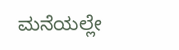ಮನೆಯಲ್ಲೇ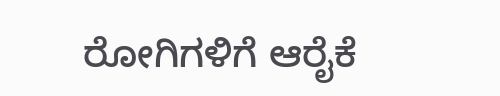ರೋಗಿಗಳಿಗೆ ಆರೈಕೆ